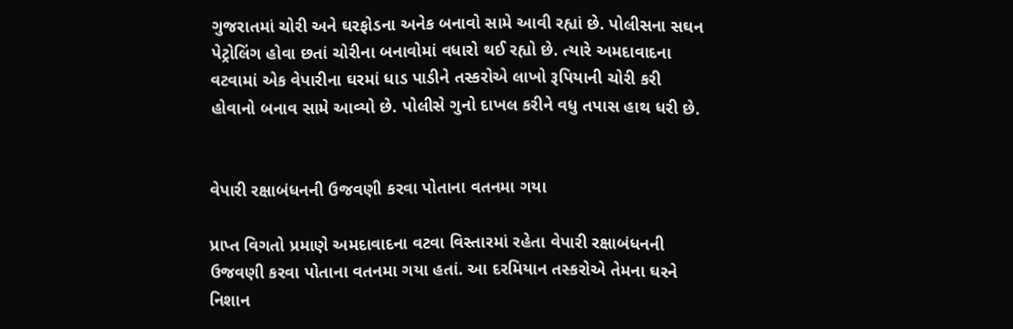ગુજરાતમાં ચોરી અને ઘરફોડના અનેક બનાવો સામે આવી રહ્યાં છે. પોલીસના સઘન પેટ્રોલિંગ હોવા છતાં ચોરીના બનાવોમાં વધારો થઈ રહ્યો છે. ત્યારે અમદાવાદના વટવામાં એક વેપારીના ઘરમાં ધાડ પાડીને તસ્કરોએ લાખો રૂપિયાની ચોરી કરી હોવાનો બનાવ સામે આવ્યો છે. પોલીસે ગુનો દાખલ કરીને વધુ તપાસ હાથ ધરી છે.


વેપારી રક્ષાબંધનની ઉજવણી કરવા પોતાના વતનમા ગયા

પ્રાપ્ત વિગતો પ્રમાણે અમદાવાદના વટવા વિસ્તારમાં રહેતા વેપારી રક્ષાબંધનની ઉજવણી કરવા પોતાના વતનમા ગયા હતાં. આ દરમિયાન તસ્કરોએ તેમના ઘરને નિશાન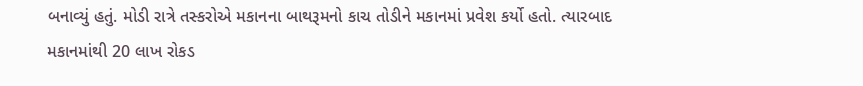બનાવ્યું હતું. મોડી રાત્રે તસ્કરોએ મકાનના બાથરૂમનો કાચ તોડીને મકાનમાં પ્રવેશ કર્યો હતો. ત્યારબાદ મકાનમાંથી 20 લાખ રોકડ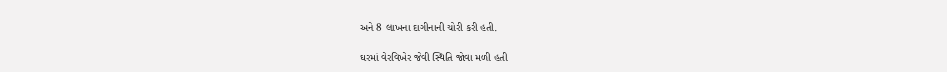અને 8 લાખના દાગીનાની ચોરી કરી હતી.

ઘરમાં વેરવિખેર જેવી સ્થિતિ જોવા મળી હતી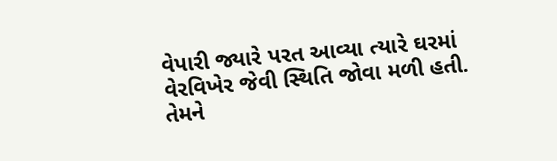વેપારી જ્યારે પરત આવ્યા ત્યારે ઘરમાં વેરવિખેર જેવી સ્થિતિ જોવા મળી હતી. તેમને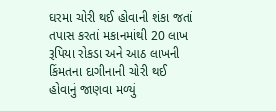ઘરમા ચોરી થઈ હોવાની શંકા જતાં તપાસ કરતાં મકાનમાંથી 20 લાખ રૂપિયા રોકડા અને આઠ લાખની કિંમતના દાગીનાની ચોરી થઈ હોવાનું જાણવા મળ્યું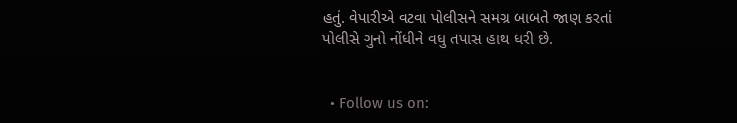હતું. વેપારીએ વટવા પોલીસને સમગ્ર બાબતે જાણ કરતાં પોલીસે ગુનો નોંધીને વધુ તપાસ હાથ ધરી છે.


  • Follow us on: